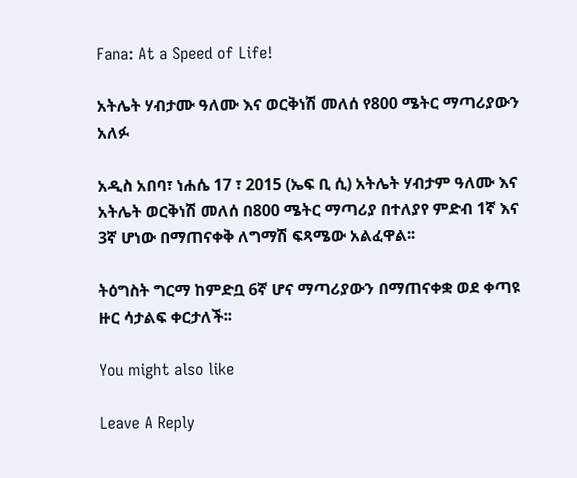Fana: At a Speed of Life!

አትሌት ሃብታሙ ዓለሙ እና ወርቅነሽ መለሰ የ800 ሜትር ማጣሪያውን አለፉ

አዲስ አበባ፣ ነሐሴ 17 ፣ 2015 (ኤፍ ቢ ሲ) አትሌት ሃብታም ዓለሙ እና አትሌት ወርቅነሽ መለሰ በ800 ሜትር ማጣሪያ በተለያየ ምድብ 1ኛ እና 3ኛ ሆነው በማጠናቀቅ ለግማሽ ፍጻሜው አልፈዋል፡፡

ትዕግስት ግርማ ከምድቧ 6ኛ ሆና ማጣሪያውን በማጠናቀቋ ወደ ቀጣዩ ዙር ሳታልፍ ቀርታለች፡፡

You might also like

Leave A Reply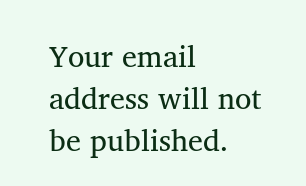Your email address will not be published.